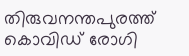തിരുവനന്തപുരത്ത് കൊവിഡ് രോഗി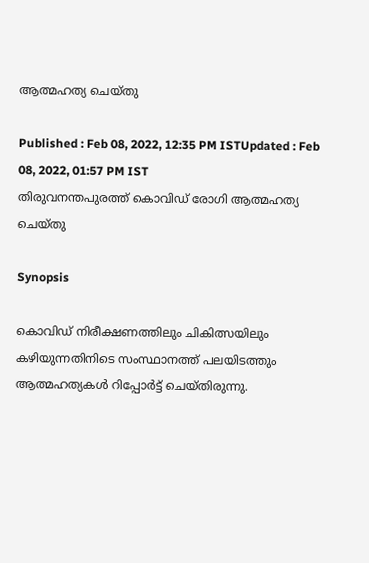ആത്മഹത്യ ചെയ്തു

Published : Feb 08, 2022, 12:35 PM ISTUpdated : Feb 08, 2022, 01:57 PM IST
തിരുവനന്തപുരത്ത് കൊവിഡ് രോഗി ആത്മഹത്യ ചെയ്തു

Synopsis

കൊവിഡ് നിരീക്ഷണത്തിലും ചികിത്സയിലും കഴിയുന്നതിനിടെ സംസ്ഥാനത്ത് പലയിടത്തും ആത്മഹത്യകള്‍ റിപ്പോര്‍ട്ട് ചെയ്തിരുന്നു.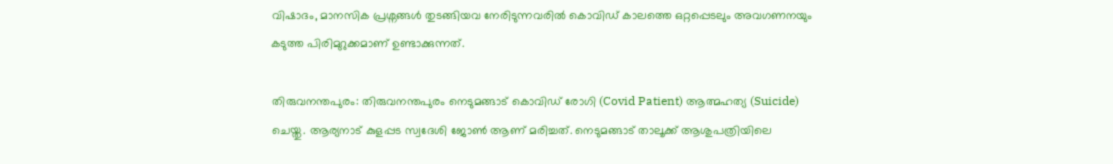വിഷാദം, മാനസിക പ്രശ്നങ്ങൾ തുടങ്ങിയവ നേരിടുന്നവരിൽ കൊവിഡ് കാലത്തെ ഒറ്റപ്പെടലും അവഗണനയും കടുത്ത പിരിമുറുക്കമാണ് ഉണ്ടാക്കുന്നത്.

തിരുവനന്തപുരം: തിരുവനന്തപുരം നെടുമങ്ങാട് കൊവിഡ് രോഗി (Covid Patient) ആത്മഹത്യ (Suicide) ചെയ്തു. ആര്യനാട് കുളപ്പട സ്വദേശി ജോണ്‍ ആണ് മരിച്ചത്. നെടുമങ്ങാട് താലൂക്ക് ആശുപത്രിയിലെ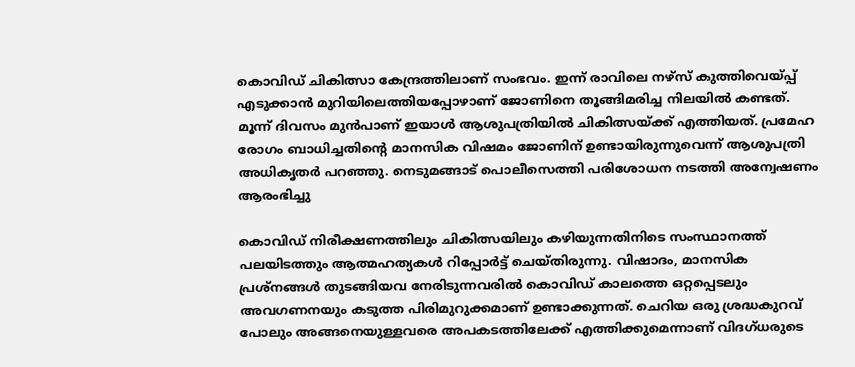കൊവിഡ് ചികിത്സാ കേന്ദ്രത്തിലാണ് സംഭവം. ഇന്ന് രാവിലെ നഴ്സ് കുത്തിവെയ്പ്പ് എടുക്കാൻ മുറിയിലെത്തിയപ്പോഴാണ് ജോണിനെ തൂങ്ങിമരിച്ച നിലയില്‍ കണ്ടത്. മൂന്ന് ദിവസം മുൻപാണ് ഇയാള്‍ ആശുപത്രിയില്‍ ചികിത്സയ്ക്ക് എത്തിയത്. പ്രമേഹ രോഗം ബാധിച്ചതിന്‍റെ മാനസിക വിഷമം ജോണിന് ഉണ്ടായിരുന്നുവെന്ന് ആശുപത്രി അധികൃതര്‍ പറഞ്ഞു. നെടുമങ്ങാട് പൊലീസെത്തി പരിശോധന നടത്തി അന്വേഷണം ആരംഭിച്ചു

കൊവിഡ് നിരീക്ഷണത്തിലും ചികിത്സയിലും കഴിയുന്നതിനിടെ സംസ്ഥാനത്ത് പലയിടത്തും ആത്മഹത്യകള്‍ റിപ്പോര്‍ട്ട് ചെയ്തിരുന്നു. വിഷാദം, മാനസിക പ്രശ്നങ്ങൾ തുടങ്ങിയവ നേരിടുന്നവരിൽ കൊവിഡ് കാലത്തെ ഒറ്റപ്പെടലും അവഗണനയും കടുത്ത പിരിമുറുക്കമാണ് ഉണ്ടാക്കുന്നത്. ചെറിയ ഒരു ശ്രദ്ധകുറവ് പോലും അങ്ങനെയുള്ളവരെ അപകടത്തിലേക്ക് എത്തിക്കുമെന്നാണ് വിദഗ്ധരുടെ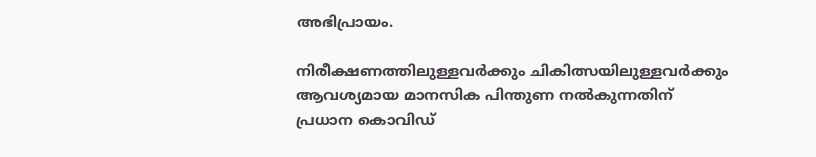അഭിപ്രായം.

നിരീക്ഷണത്തിലുള്ളവർക്കും ചികിത്സയിലുള്ളവർക്കും ആവശ്യമായ മാനസിക പിന്തുണ നൽകുന്നതിന് പ്രധാന കൊവിഡ്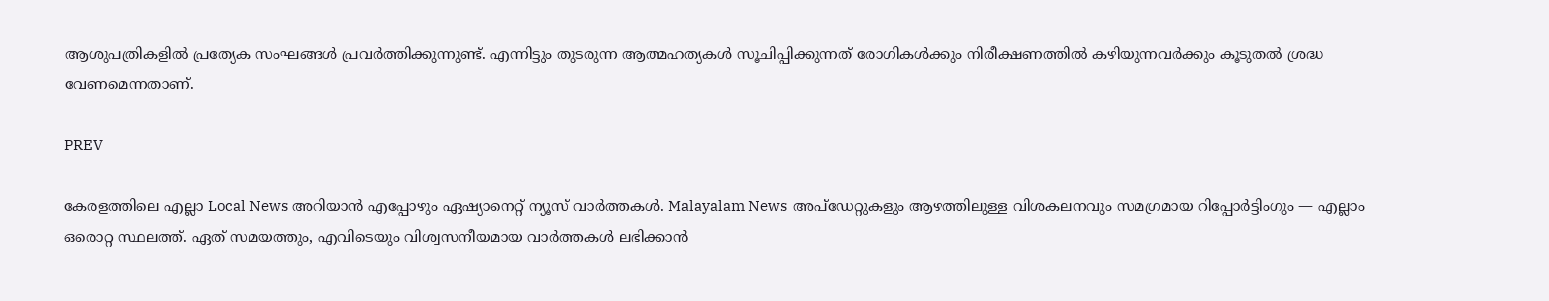ആശുപത്രികളിൽ പ്രത്യേക സംഘങ്ങൾ പ്രവർത്തിക്കുന്നുണ്ട്. എന്നിട്ടും തുടരുന്ന ആത്മഹത്യകൾ സൂചിപ്പിക്കുന്നത് രോഗികൾക്കും നിരീക്ഷണത്തിൽ കഴിയുന്നവർക്കും കൂടുതൽ ശ്രദ്ധ വേണമെന്നതാണ്.

PREV

കേരളത്തിലെ എല്ലാ Local News അറിയാൻ എപ്പോഴും ഏഷ്യാനെറ്റ് ന്യൂസ് വാർത്തകൾ. Malayalam News  അപ്‌ഡേറ്റുകളും ആഴത്തിലുള്ള വിശകലനവും സമഗ്രമായ റിപ്പോർട്ടിംഗും — എല്ലാം ഒരൊറ്റ സ്ഥലത്ത്. ഏത് സമയത്തും, എവിടെയും വിശ്വസനീയമായ വാർത്തകൾ ലഭിക്കാൻ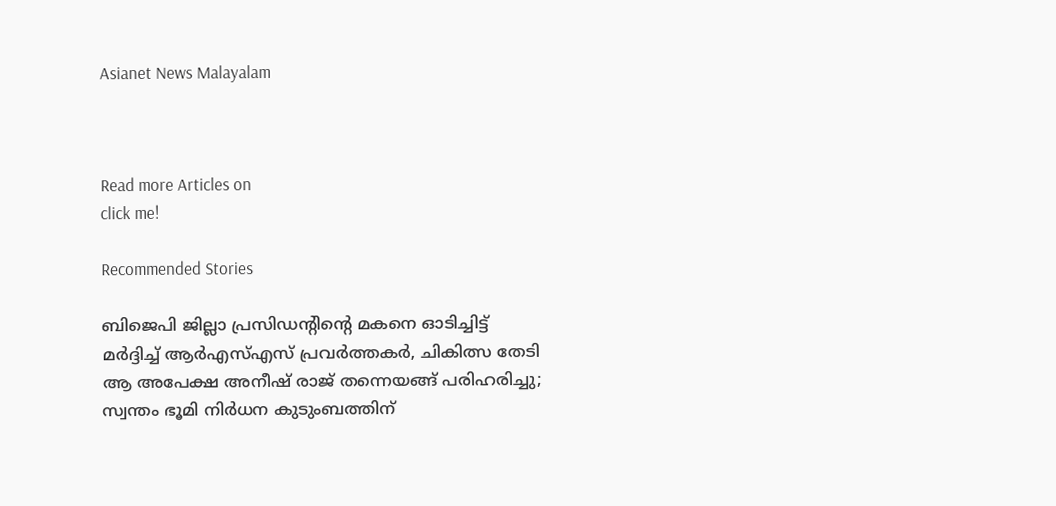Asianet News Malayalam



Read more Articles on
click me!

Recommended Stories

ബിജെപി ജില്ലാ പ്രസിഡൻ്റിൻ്റെ മകനെ ഓടിച്ചിട്ട് മർദ്ദിച്ച് ആർഎസ്എസ് പ്രവർത്തകർ, ചികിത്സ തേടി
ആ അപേക്ഷ അനീഷ് രാജ് തന്നെയങ്ങ് പരിഹരിച്ചു; സ്വന്തം ഭൂമി നിര്‍ധന കുടുംബത്തിന്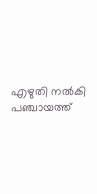എഴുതി നല്‍കി പഞ്ചായത്ത്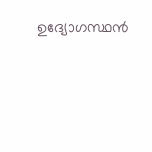ഉദ്യോഗസ്ഥന്‍